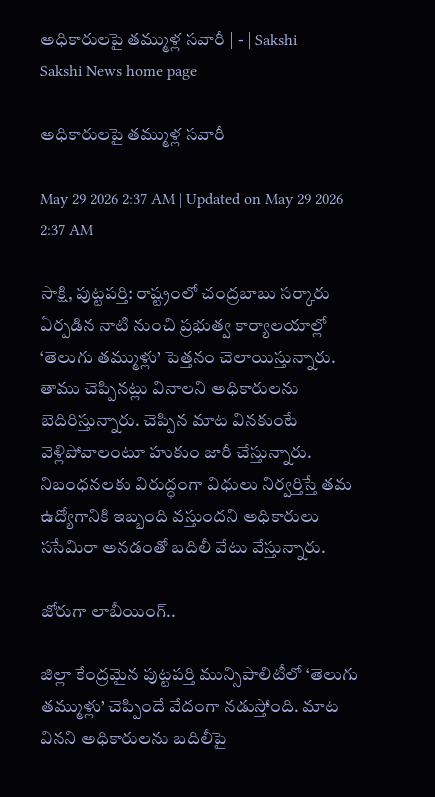అధికారులపై తమ్ముళ్ల సవారీ | - | Sakshi
Sakshi News home page

అధికారులపై తమ్ముళ్ల సవారీ

May 29 2026 2:37 AM | Updated on May 29 2026 2:37 AM

సాక్షి, పుట్టపర్తి: రాష్ట్రంలో చంద్రబాబు సర్కారు ఏర్పడిన నాటి నుంచి ప్రభుత్వ కార్యాలయాల్లో ‘తెలుగు తమ్ముళ్లు’ పెత్తనం చెలాయిస్తున్నారు. తాము చెప్పినట్లు వినాలని అధికారులను బెదిరిస్తున్నారు. చెప్పిన మాట వినకుంటే వెళ్లిపోవాలంటూ హుకుం జారీ చేస్తున్నారు. నిబంధనలకు విరుద్ధంగా విధులు నిర్వర్తిస్తే తమ ఉద్యోగానికి ఇబ్బంది వస్తుందని అధికారులు ససేమిరా అనడంతో బదిలీ వేటు వేస్తున్నారు.

జోరుగా లాబీయింగ్‌..

జిల్లా కేంద్రమైన పుట్టపర్తి మున్సిపాలిటీలో ‘తెలుగు తమ్ముళ్లు’ చెప్పిందే వేదంగా నడుస్తోంది. మాట వినని అధికారులను బదిలీపై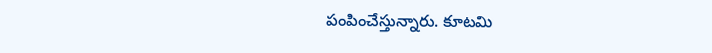పంపించేస్తున్నారు. కూటమి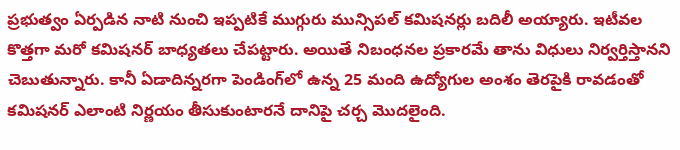ప్రభుత్వం ఏర్పడిన నాటి నుంచి ఇప్పటికే ముగ్గురు మున్సిపల్‌ కమిషనర్లు బదిలీ అయ్యారు. ఇటీవల కొత్తగా మరో కమిషనర్‌ బాధ్యతలు చేపట్టారు. అయితే నిబంధనల ప్రకారమే తాను విధులు నిర్వర్తిస్తానని చెబుతున్నారు. కానీ ఏడాదిన్నరగా పెండింగ్‌లో ఉన్న 25 మంది ఉద్యోగుల అంశం తెరపైకి రావడంతో కమిషనర్‌ ఎలాంటి నిర్ణయం తీసుకుంటారనే దానిపై చర్చ మొదలైంది.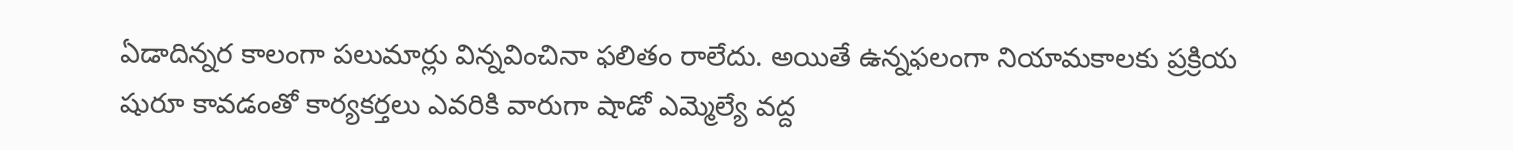ఏడాదిన్నర కాలంగా పలుమార్లు విన్నవించినా ఫలితం రాలేదు. అయితే ఉన్నఫలంగా నియామకాలకు ప్రక్రియ షురూ కావడంతో కార్యకర్తలు ఎవరికి వారుగా షాడో ఎమ్మెల్యే వద్ద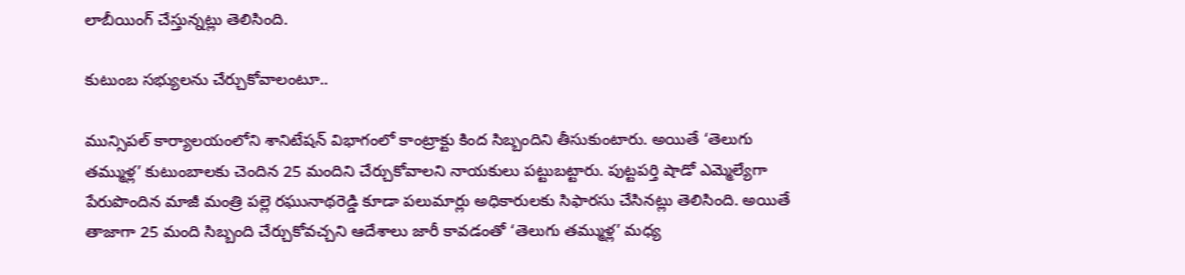లాబీయింగ్‌ చేస్తున్నట్లు తెలిసింది.

కుటుంబ సభ్యులను చేర్చుకోవాలంటూ..

మున్సిపల్‌ కార్యాలయంలోని శానిటేషన్‌ విభాగంలో కాంట్రాక్టు కింద సిబ్బందిని తీసుకుంటారు. అయితే ‘తెలుగు తమ్ముళ్ల’ కుటుంబాలకు చెందిన 25 మందిని చేర్చుకోవాలని నాయకులు పట్టుబట్టారు. పుట్టపర్తి షాడో ఎమ్మెల్యేగా పేరుపొందిన మాజీ మంత్రి పల్లె రఘునాథరెడ్డి కూడా పలుమార్లు అధికారులకు సిఫారసు చేసినట్లు తెలిసింది. అయితే తాజాగా 25 మంది సిబ్బంది చేర్చుకోవచ్చని ఆదేశాలు జారీ కావడంతో ‘తెలుగు తమ్ముళ్ల’ మధ్య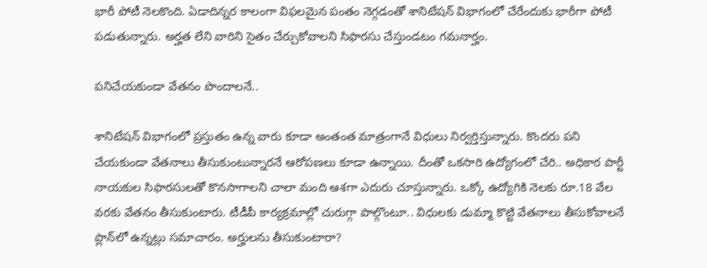భారీ పోటీ నెలకొంది. ఏడాదిన్నర కాలంగా విఫలమైన పంతం నెగ్గడంతో శానిటేషన్‌ విభాగంలో చేరేందుకు భారీగా పోటీ పడుతున్నారు. అర్హత లేని వారిని సైతం చేర్చుకోవాలని సిఫారసు చేస్తుండటం గమనార్హం.

పనిచేయకుండా వేతనం పొందాలనే..

శానిటేషన్‌ విభాగంలో ప్రస్తుతం ఉన్న వారు కూడా అంతంత మాత్రంగానే విధులు నిర్వర్తిస్తున్నారు. కొందరు పని చేయకుండా వేతనాలు తీసుకుంటున్నారనే ఆరోపణలు కూడా ఉన్నాయి. దీంతో ఒకసారి ఉద్యోగంలో చేరి.. అధికార పార్టీ నాయకుల సిఫారసులతో కొనసాగాలని చాలా మంది ఆశగా ఎదురు చూస్తున్నారు. ఒక్కో ఉద్యోగికి నెలకు రూ.18 వేల వరకు వేతనం తీసుకుంటారు. టీడీపీ కార్యక్రమాల్లో చురుగ్గా పాల్గొంటూ.. విధులకు డుమ్మా కొట్టి వేతనాలు తీసుకోవాలనే ప్లాన్‌లో ఉన్నట్లు సమాచారం. అర్హులను తీసుకుంటారా?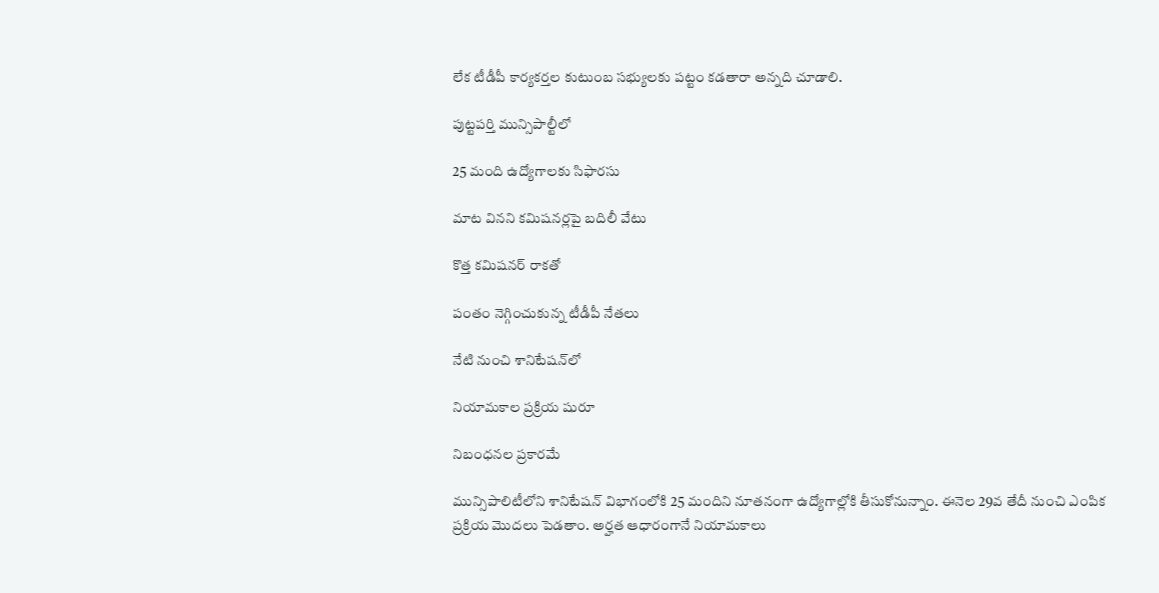లేక టీడీపీ కార్యకర్తల కుటుంబ సభ్యులకు పట్టం కడతారా అన్నది చూడాలి.

పుట్టపర్తి మున్సిపాల్టీలో

25 మంది ఉద్యోగాలకు సిఫారసు

మాట వినని కమిషనర్లపై బదిలీ వేటు

కొత్త కమిషనర్‌ రాకతో

పంతం నెగ్గించుకున్న టీడీపీ నేతలు

నేటి నుంచి శానిటేషన్‌లో

నియామకాల ప్రక్రియ షురూ

నిబంధనల ప్రకారమే

మున్సిపాలిటీలోని శానిటేషన్‌ విభాగంలోకి 25 మందిని నూతనంగా ఉద్యోగాల్లోకి తీసుకోనున్నాం. ఈనెల 29వ తేదీ నుంచి ఎంపిక ప్రక్రియ మొదలు పెడతాం. అర్హత ఆధారంగానే నియామకాలు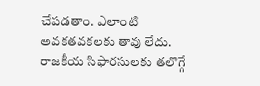చేపడతాం. ఎలాంటి అవకతవకలకు తావు లేదు. రాజకీయ సిఫారసులకు తలొగ్గే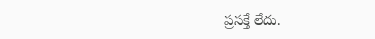ప్రసక్తే లేదు.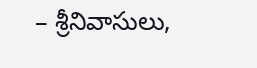– శ్రీనివాసులు,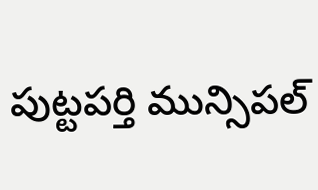పుట్టపర్తి మున్సిపల్‌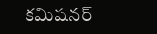కమిషనర్‌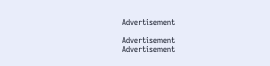Advertisement

Advertisement
Advertisement